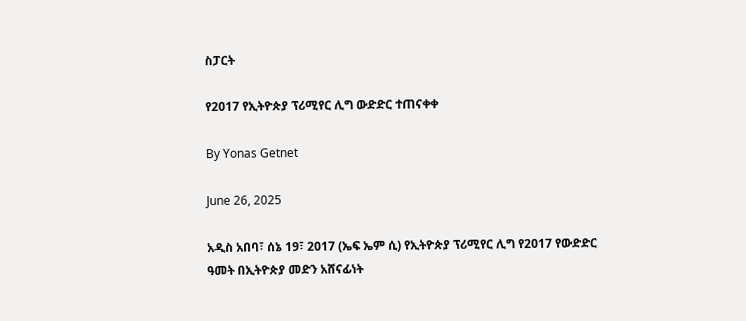ስፓርት

የ2017 የኢትዮጵያ ፕሪሚየር ሊግ ውድድር ተጠናቀቀ

By Yonas Getnet

June 26, 2025

አዲስ አበባ፣ ሰኔ 19፣ 2017 (ኤፍ ኤም ሲ) የኢትዮጵያ ፕሪሚየር ሊግ የ2017 የውድድር ዓመት በኢትዮጵያ መድን አሸናፊነት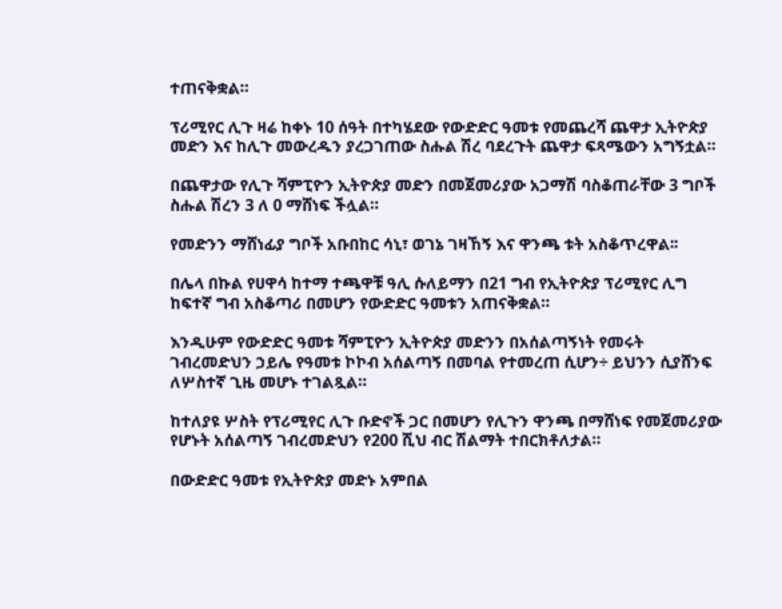ተጠናቅቋል።

ፕሪሚየር ሊጉ ዛሬ ከቀኑ 10 ሰዓት በተካሄደው የውድድር ዓመቱ የመጨረሻ ጨዋታ ኢትዮጵያ መድን እና ከሊጉ መውረዱን ያረጋገጠው ስሑል ሽረ ባደረጉት ጨዋታ ፍጻሜውን አግኝቷል።

በጨዋታው የሊጉ ሻምፒዮን ኢትዮጵያ መድን በመጀመሪያው አጋማሽ ባስቆጠራቸው 3 ግቦች ስሑል ሽረን 3 ለ 0 ማሸነፍ ችሏል።

የመድንን ማሸነፊያ ግቦች አቡበከር ሳኒ፣ ወገኔ ገዛኸኝ እና ዋንጫ ቱት አስቆጥረዋል፡፡

በሌላ በኩል የሀዋሳ ከተማ ተጫዋቹ ዓሊ ሱለይማን በ21 ግብ የኢትዮጵያ ፕሪሚየር ሊግ ከፍተኛ ግብ አስቆጣሪ በመሆን የውድድር ዓመቱን አጠናቅቋል።

እንዲሁም የውድድር ዓመቱ ሻምፒዮን ኢትዮጵያ መድንን በአሰልጣኝነት የመሩት ገብረመድህን ኃይሌ የዓመቱ ኮኮብ አሰልጣኝ በመባል የተመረጠ ሲሆን÷ ይህንን ሲያሸንፍ ለሦስተኛ ጊዜ መሆኑ ተገልጿል።

ከተለያዩ ሦስት የፕሪሚየር ሊጉ ቡድኖች ጋር በመሆን የሊጉን ዋንጫ በማሸነፍ የመጀመሪያው የሆኑት አሰልጣኝ ገብረመድህን የ200 ሺህ ብር ሽልማት ተበርክቶለታል።

በውድድር ዓመቱ የኢትዮጵያ መድኑ አምበል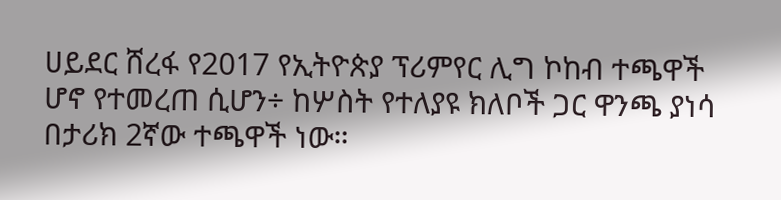ሀይደር ሸረፋ የ2017 የኢትዮጵያ ፕሪምየር ሊግ ኮከብ ተጫዋች ሆኖ የተመረጠ ሲሆን÷ ከሦስት የተለያዩ ክለቦች ጋር ዋንጫ ያነሳ በታሪክ 2ኛው ተጫዋች ነው።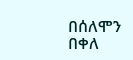በሰለሞን በቀለ